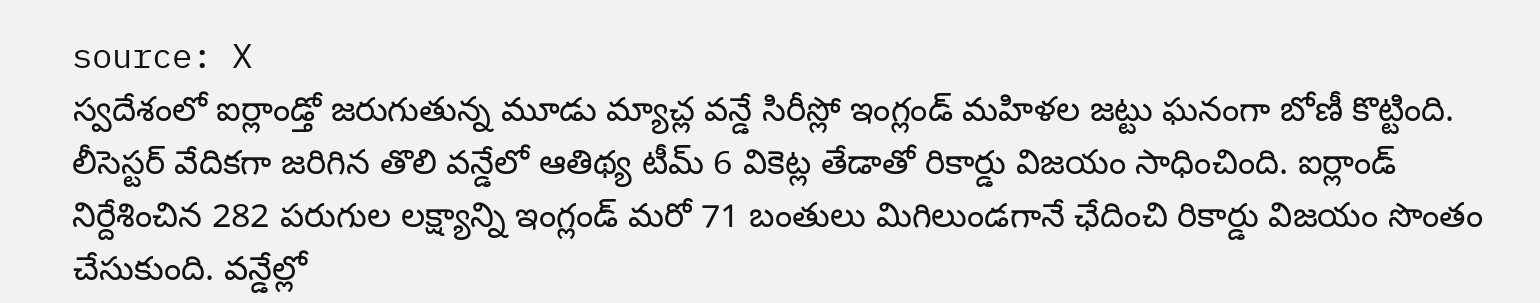source: X
స్వదేశంలో ఐర్లాండ్తో జరుగుతున్న మూడు మ్యాచ్ల వన్డే సిరీస్లో ఇంగ్లండ్ మహిళల జట్టు ఘనంగా బోణీ కొట్టింది. లీసెస్టర్ వేదికగా జరిగిన తొలి వన్డేలో ఆతిథ్య టీమ్ 6 వికెట్ల తేడాతో రికార్డు విజయం సాధించింది. ఐర్లాండ్ నిర్దేశించిన 282 పరుగుల లక్ష్యాన్ని ఇంగ్లండ్ మరో 71 బంతులు మిగిలుండగానే ఛేదించి రికార్డు విజయం సొంతం చేసుకుంది. వన్డేల్లో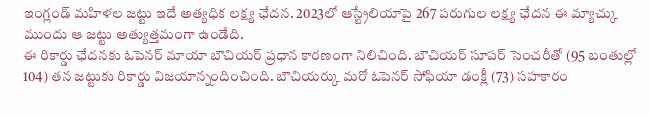ఇంగ్లండ్ మహిళల జట్టు ఇదే అత్యధిక లక్ష్య ఛేదన. 2023లో ఆస్ట్రేలియాపై 267 పరుగుల లక్ష్య ఛేదన ఈ మ్యాచ్కు ముందు ఆ జట్టు అత్యుత్తమంగా ఉండేది.
ఈ రికార్డు ఛేదనకు ఓపెనర్ మాయా బౌచియర్ ప్రధాన కారణంగా నిలిచింది. బౌచియర్ సూపర్ సెంచరీతో (95 బంతుల్లో 104) తన జట్టుకు రికార్డు విజయాన్నందించింది. బౌచియర్కు మరో ఓపెనర్ సోఫియా డంక్లీ (73) సహకారం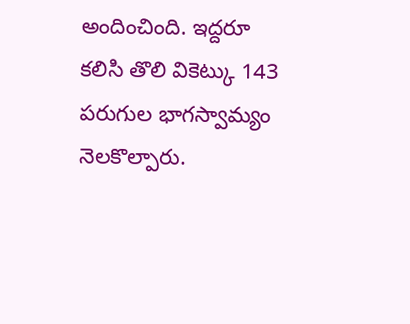అందించింది. ఇద్దరూ కలిసి తొలి వికెట్కు 143 పరుగుల భాగస్వామ్యం నెలకొల్పారు.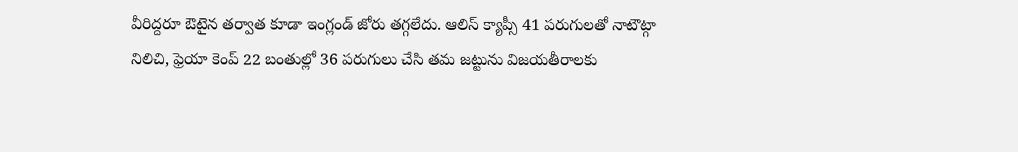వీరిద్దరూ ఔటైన తర్వాత కూడా ఇంగ్లండ్ జోరు తగ్గలేదు. ఆలిస్ క్యాప్సీ 41 పరుగులతో నాటౌట్గా నిలిచి, ఫ్రెయా కెంప్ 22 బంతుల్లో 36 పరుగులు చేసి తమ జట్టును విజయతీరాలకు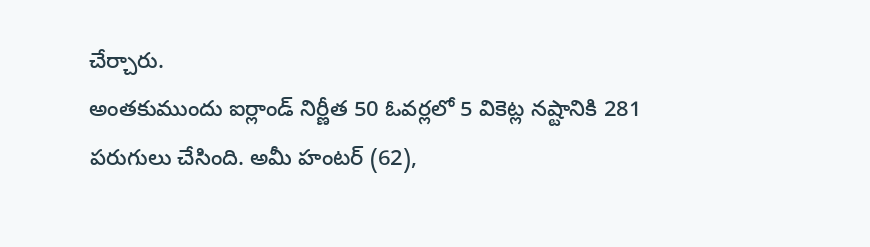చేర్చారు.
అంతకుముందు ఐర్లాండ్ నిర్ణీత 50 ఓవర్లలో 5 వికెట్ల నష్టానికి 281 పరుగులు చేసింది. అమీ హంటర్ (62),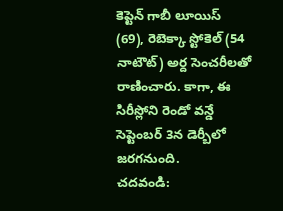కెప్టెన్ గాబీ లూయిస్ (69), రెబెక్కా స్టోకెల్ (54 నాటౌట్) అర్ద సెంచరీలతో రాణించారు. కాగా, ఈ సిరీస్లోని రెండో వన్డే సెప్టెంబర్ 3న డెర్బీలో జరగనుంది.
చదవండి: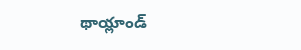థాయ్లాండ్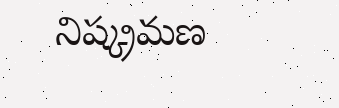నిష్క్రమణ